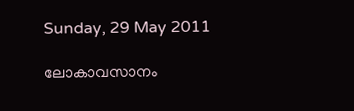Sunday, 29 May 2011

ലോകാവസാനം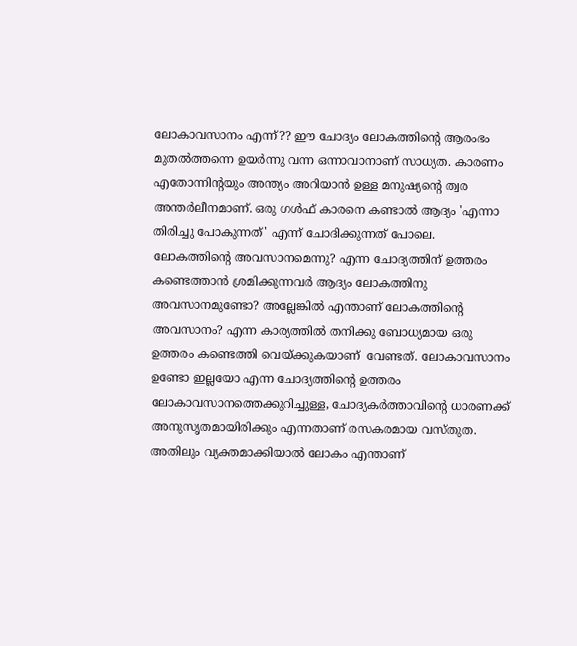ലോകാവസാനം എന്ന്?? ഈ ചോദ്യം ലോകത്തിന്റെ ആരംഭം മുതല്‍ത്തന്നെ ഉയര്‍ന്നു വന്ന ഒന്നാവാനാണ് സാധ്യത. കാരണം എതോന്നിന്റയും അന്ത്യം അറിയാന്‍ ഉള്ള മനുഷ്യന്റെ ത്വര അന്തര്‍ലീനമാണ്. ഒരു ഗള്‍ഫ്‌ കാരനെ കണ്ടാല്‍ ആദ്യം 'എന്നാ തിരിച്ചു പോകുന്നത്' എന്ന് ചോദിക്കുന്നത് പോലെ. ലോകത്തിന്റെ അവസാനമെന്നു? എന്ന ചോദ്യത്തിന് ഉത്തരം കണ്ടെത്താന്‍ ശ്രമിക്കുന്നവര്‍ ആദ്യം ലോകത്തിനു അവസാനമുണ്ടോ? അല്ലേങ്കില്‍ എന്താണ് ലോകത്തിന്റെ അവസാനം? എന്ന കാര്യത്തില്‍ തനിക്കു ബോധ്യമായ ഒരു ഉത്തരം കണ്ടെത്തി വെയ്ക്കുകയാണ്  വേണ്ടത്. ലോകാവസാനം ഉണ്ടോ ഇല്ലയോ എന്ന ചോദ്യത്തിന്റെ ഉത്തരം ലോകാവസാനത്തെക്കുറിച്ചുള്ള, ചോദ്യകര്‍ത്താവിന്റെ ധാരണക്ക് അനുസൃതമായിരിക്കും എന്നതാണ് രസകരമായ വസ്തുത. അതിലും വ്യക്തമാക്കിയാല്‍ ലോകം എന്താണ്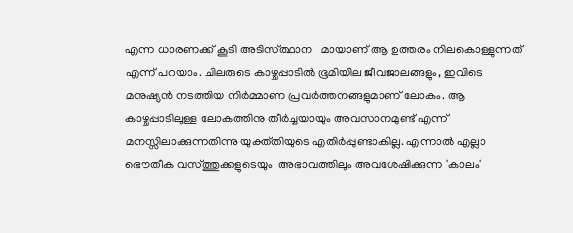എന്ന ധാരണക്ക് കൂടി അടിസ്ത്ഥാന   മായാണ് ആ ഉത്തരം നിലകൊള്ളുന്നത്‌ എന്ന്‌ പറയാം. ചിലരുടെ കാഴ്ചപ്പാടില്‍ ഭൂമിയില ജീവജാലങ്ങളും, ഇവിടെ മനുഷ്യന്‍ നടത്തിയ നിര്‍മ്മാണ പ്രവര്‍ത്തനങ്ങളുമാണ് ലോകം. ആ കാഴ്ചപ്പാടിലുള്ള ലോകത്തിനു തീര്‍ച്ചയായും അവസാനമുണ്ട് എന്ന് മനസ്സിലാക്കുന്നതിന്നു യുക്ത്തിയുടെ എതിര്‍പ്പുണ്ടാകില്ല. എന്നാല്‍ എല്ലാ ഭൌതീക വസ്ത്തുക്കളുടെയും  അഭാവത്തിലും അവശേഷിക്കുന്ന 'കാലം'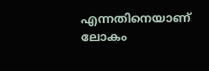എന്നതിനെയാണ് ലോകം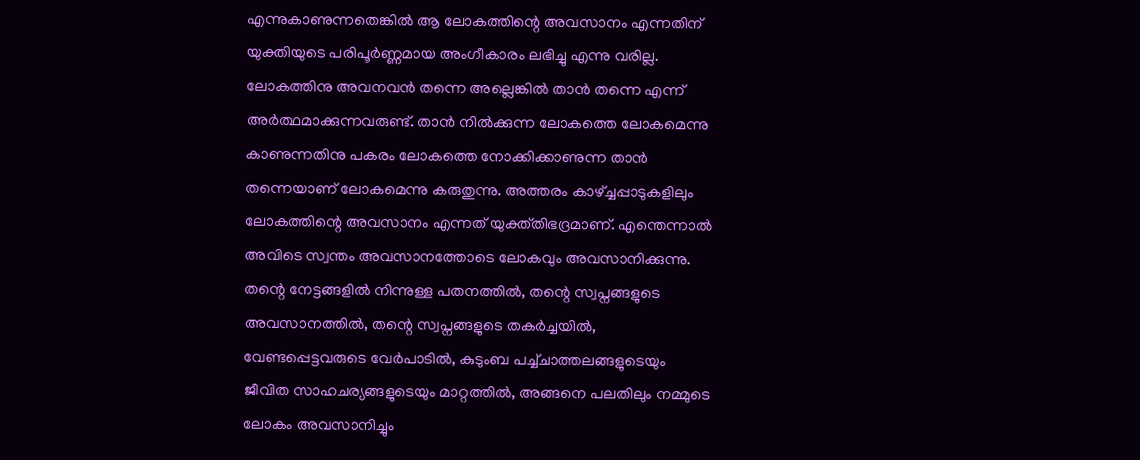എന്നുകാണുന്നതെങ്കില്‍ ആ ലോകത്തിന്റെ അവസാനം എന്നതിന്  യുക്തിയുടെ പരിപൂര്‍ണ്ണമായ അംഗീകാരം ലഭിച്ചു എന്നു വരില്ല. ലോകത്തിനു അവനവന്‍ തന്നെ അല്ലെങ്കില്‍ താന്‍ തന്നെ എന്ന്‌ അര്‍ത്ഥമാക്കുന്നവരുണ്ട്. താന്‍ നില്‍ക്കുന്ന ലോകത്തെ ലോകമെന്നു കാണുന്നതിനു പകരം ലോകത്തെ നോക്കിക്കാണുന്ന താന്‍ തന്നെയാണ് ലോകമെന്നു കരുതുന്നു. അത്തരം കാഴ്ച്ചപ്പാടുകളിലും ലോകത്തിന്റെ അവസാനം എന്നത് യുക്ത്തിഭദ്രമാണ്. എന്തെന്നാല്‍  അവിടെ സ്വന്തം അവസാനത്തോടെ ലോകവും അവസാനിക്കുന്നു. തന്റെ നേട്ടങ്ങളില്‍ നിന്നുള്ള പതനത്തില്‍, തന്റെ സ്വപ്നങ്ങളുടെ അവസാനത്തില്‍, തന്റെ സ്വപ്നങ്ങളുടെ തകര്‍ച്ചയില്‍, വേണ്ടപ്പെട്ടവരുടെ വേര്‍പാടില്‍, കുടുംബ പച്ച്ചാത്തലങ്ങളുടെയും ജീവിത സാഹചര്യങ്ങളുടെയും മാറ്റത്തില്‍, അങ്ങനെ പലതിലും നമ്മുടെ ലോകം അവസാനിച്ചും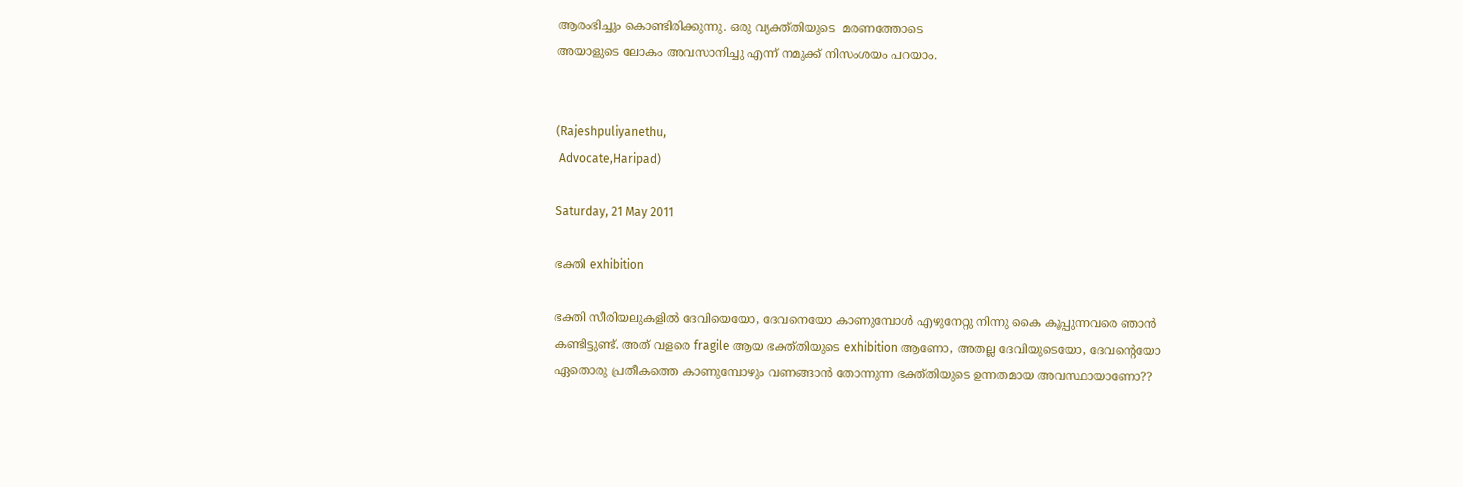ആരംഭിച്ചും കൊണ്ടിരിക്കുന്നു. ഒരു വ്യക്ത്തിയുടെ  മരണത്തോടെ
അയാളുടെ ലോകം അവസാനിച്ചു എന്ന്‌ നമുക്ക് നിസംശയം പറയാം.


(Rajeshpuliyanethu,
 Advocate,Haripad)

Saturday, 21 May 2011

ഭക്തി exhibition

ഭക്തി സീരിയലുകളില്‍ ദേവിയെയോ, ദേവനെയോ കാണുമ്പോള്‍ എഴുനേറ്റു നിന്നു കൈ കൂപ്പുന്നവരെ ഞാന്‍ കണ്ടിട്ടുണ്ട്. അത് വളരെ fragile ആയ ഭക്ത്തിയുടെ exhibition ആണോ, അതല്ല ദേവിയുടെയോ, ദേവന്റെയോ ഏതൊരു പ്രതീകത്തെ കാണുമ്പോഴും വണങ്ങാന്‍ തോന്നുന്ന ഭക്ത്തിയുടെ ഉന്നതമായ അവസ്ഥായാണോ??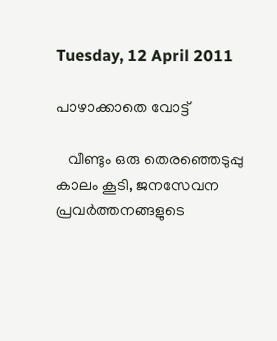Tuesday, 12 April 2011

പാഴാക്കാതെ വോട്ട്‌

   വീണ്ടും ഒരു തെരഞ്ഞെടുപ്പു കാലം കൂടി, ജനസേവന പ്രവര്‍ത്തനങ്ങളുടെ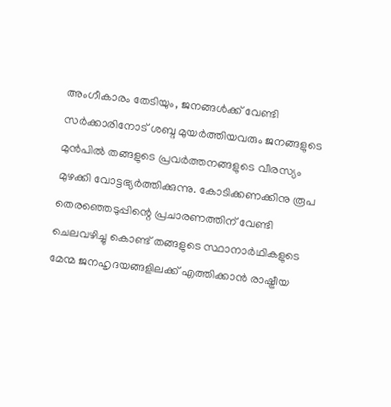അംഗീകാരം തേടിയും, ജനങ്ങള്‍ക്ക്‌ വേണ്ടി സര്‍ക്കാരിനോട് ശബ്ദ മുയര്‍ത്തിയവരും ജനങ്ങളുടെ മുന്‍പില്‍ തങ്ങളുടെ പ്രവര്‍ത്തനങ്ങളുടെ വീരസ്യം മുഴക്കി വോട്ടഭ്യര്‍ത്തിക്കുന്നു. കോടിക്കണക്കിനു രൂപ തെരഞ്ഞെടുപ്പിന്റെ പ്രചാരണത്തിന് വേണ്ടി ചെലവഴിച്ചു കൊണ്ട് തങ്ങളുടെ സ്ഥാനാര്‍ഥികളുടെ മേന്മ ജനഹൃദയങ്ങളിലക്ക് എത്തിക്കാന്‍ രാഷ്ട്രീയ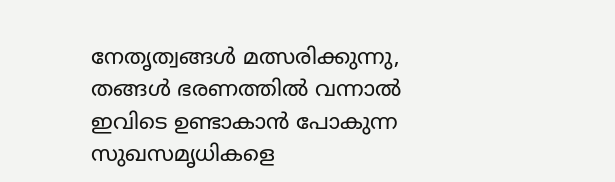നേതൃത്വങ്ങള്‍ മത്സരിക്കുന്നു, തങ്ങള്‍ ഭരണത്തില്‍ വന്നാല്‍ ഇവിടെ ഉണ്ടാകാന്‍ പോകുന്ന സുഖസമൃധികളെ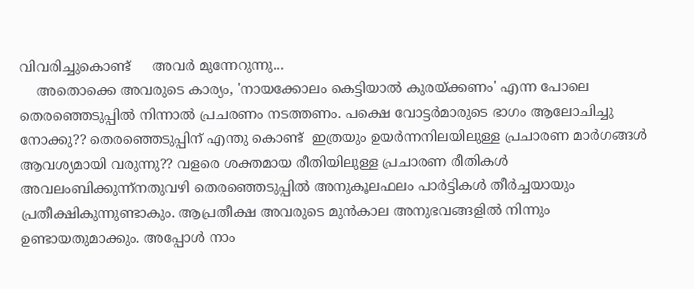വിവരിച്ചുകൊണ്ട്     അവര്‍ മുന്നേറുന്നു...
    അതൊക്കെ അവരുടെ കാര്യം, 'നായക്കോലം കെട്ടിയാല്‍ കുരയ്ക്കണം' എന്ന പോലെ തെരഞ്ഞെടുപ്പില്‍ നിന്നാല്‍ പ്രചരണം നടത്തണം. പക്ഷെ വോട്ടര്‍മാരുടെ ഭാഗം ആലോചിച്ചു നോക്കു?? തെരഞ്ഞെടുപ്പിന് എന്തു കൊണ്ട്  ഇത്രയും ഉയര്‍ന്നനിലയിലുള്ള പ്രചാരണ മാര്‍ഗങ്ങള്‍ ആവശ്യമായി വരുന്നു?? വളരെ ശക്തമായ രീതിയിലുള്ള പ്രചാരണ രീതികള്‍ അവലംബിക്കുന്ന്നതുവഴി തെരഞ്ഞെടുപ്പില്‍ അനുകൂലഫലം പാര്‍ട്ടികള്‍ തീര്‍ച്ചയായും പ്രതീക്ഷികുന്നുണ്ടാകും. ആപ്രതീക്ഷ അവരുടെ മുന്‍കാല അനുഭവങ്ങളില്‍ നിന്നും ഉണ്ടായതുമാക്കും. അപ്പോള്‍ നാം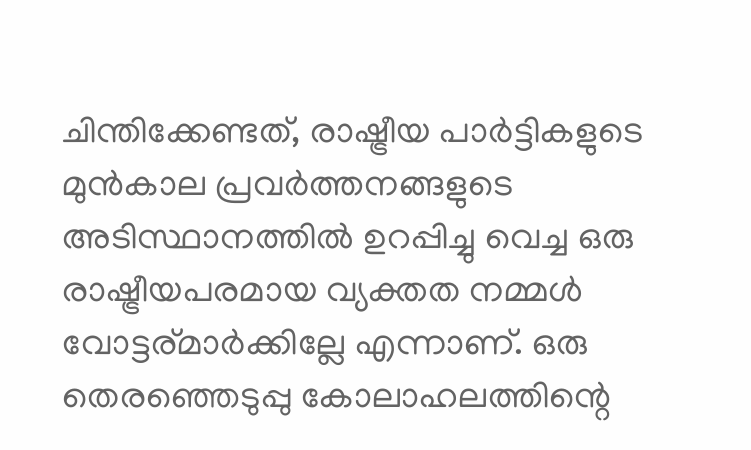ചിന്തിക്കേണ്ടത്, രാഷ്ട്രീയ പാര്‍ട്ടികളുടെ മുന്‍കാല പ്രവര്‍ത്തനങ്ങളുടെ അടിസ്ഥാനത്തില്‍ ഉറപ്പിച്ചു വെച്ച ഒരു രാഷ്ട്രീയപരമായ വ്യക്തത നമ്മള്‍ വോട്ടര്മാര്‍ക്കില്ലേ എന്നാണ്. ഒരു തെരഞ്ഞെടുപ്പു കോലാഹലത്തിന്റെ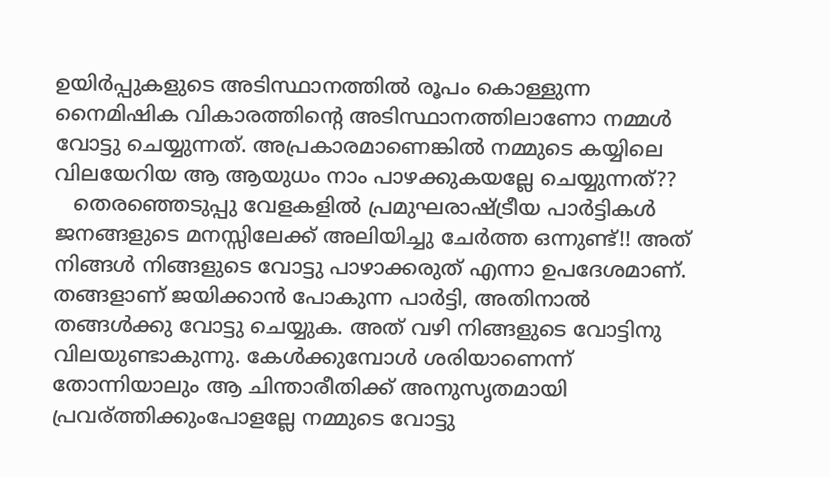ഉയിര്‍പ്പുകളുടെ അടിസ്ഥാനത്തില്‍ രൂപം കൊള്ളുന്ന നൈമിഷിക വികാരത്തിന്റെ അടിസ്ഥാനത്തിലാണോ നമ്മള്‍ വോട്ടു ചെയ്യുന്നത്. അപ്രകാരമാണെങ്കില്‍ നമ്മുടെ കയ്യിലെ വിലയേറിയ ആ ആയുധം നാം പാഴക്കുകയല്ലേ ചെയ്യുന്നത്??
   തെരഞ്ഞെടുപ്പു വേളകളില്‍ പ്രമുഘരാഷ്ട്രീയ പാര്‍ട്ടികള്‍ ജനങ്ങളുടെ മനസ്സിലേക്ക് അലിയിച്ചു ചേര്‍ത്ത ഒന്നുണ്ട്!! അത് നിങ്ങള്‍ നിങ്ങളുടെ വോട്ടു പാഴാക്കരുത് എന്നാ ഉപദേശമാണ്. തങ്ങളാണ് ജയിക്കാന്‍ പോകുന്ന പാര്‍ട്ടി, അതിനാല്‍ തങ്ങള്‍ക്കു വോട്ടു ചെയ്യുക. അത് വഴി നിങ്ങളുടെ വോട്ടിനു വിലയുണ്ടാകുന്നു. കേള്‍ക്കുമ്പോള്‍ ശരിയാണെന്ന്  തോന്നിയാലും ആ ചിന്താരീതിക്ക് അനുസൃതമായി പ്രവര്ത്തിക്കുംപോളല്ലേ നമ്മുടെ വോട്ടു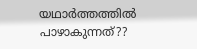യഥാര്‍ത്തത്തില്‍ പാഴാകുന്നത്‌??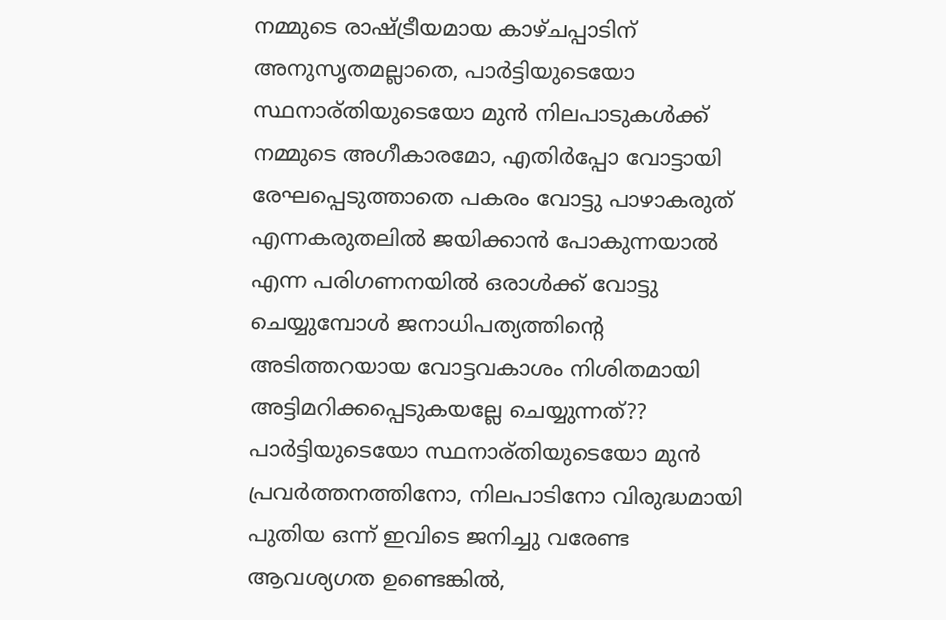നമ്മുടെ രാഷ്ട്രീയമായ കാഴ്ചപ്പാടിന് അനുസൃതമല്ലാതെ, പാര്‍ട്ടിയുടെയോ സ്ഥനാര്തിയുടെയോ മുന്‍ നിലപാടുകള്‍ക്ക് നമ്മുടെ അഗീകാരമോ, എതിര്‍പ്പോ വോട്ടായി രേഘപ്പെടുത്താതെ പകരം വോട്ടു പാഴാകരുത് എന്നകരുതലില്‍ ജയിക്കാന്‍ പോകുന്നയാല്‍ എന്ന പരിഗണനയില്‍ ഒരാള്‍ക്ക് വോട്ടു ചെയ്യുമ്പോള്‍ ജനാധിപത്യത്തിന്റെ അടിത്തറയായ വോട്ടവകാശം നിശിതമായി അട്ടിമറിക്കപ്പെടുകയല്ലേ ചെയ്യുന്നത്?? പാര്‍ട്ടിയുടെയോ സ്ഥനാര്തിയുടെയോ മുന്‍ പ്രവര്‍ത്തനത്തിനോ, നിലപാടിനോ വിരുദ്ധമായി പുതിയ ഒന്ന് ഇവിടെ ജനിച്ചു വരേണ്ട ആവശ്യഗത ഉണ്ടെങ്കില്‍,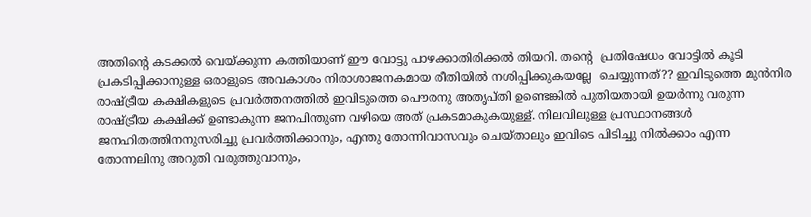അതിന്റെ കടക്കല്‍ വെയ്ക്കുന്ന കത്തിയാണ് ഈ വോട്ടു പാഴക്കാതിരിക്കല്‍ തിയറി. തന്റെ  പ്രതിഷേധം വോട്ടില്‍ കൂടി പ്രകടിപ്പിക്കാനുള്ള ഒരാളുടെ അവകാശം നിരാശാജനകമായ രീതിയില്‍ നശിപ്പിക്കുകയല്ലേ  ചെയ്യുന്നത്?? ഇവിടുത്തെ മുന്‍നിര രാഷ്ട്രീയ കക്ഷികളുടെ പ്രവര്‍ത്തനത്തില്‍ ഇവിടുത്തെ പൌരനു അതൃപ്തി ഉണ്ടെങ്കില്‍ പുതിയതായി ഉയര്‍ന്നു വരുന്ന രാഷ്ട്രീയ കക്ഷിക്ക് ഉണ്ടാകുന്ന ജനപിന്തുണ വഴിയെ അത് പ്രകടമാകുകയുള്ള്. നിലവിലുള്ള പ്രസ്ഥാനങ്ങള്‍ ജനഹിതത്തിനനുസരിച്ചു പ്രവര്‍ത്തിക്കാനും, എന്തു തോന്നിവാസവും ചെയ്താലും ഇവിടെ പിടിച്ചു നില്‍ക്കാം എന്ന തോന്നലിനു അറുതി വരുത്തുവാനും,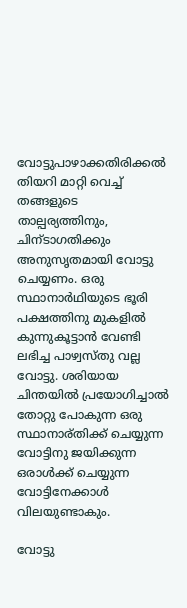വോട്ടുപാഴാക്കതിരിക്കല്‍ തിയറി മാറ്റി വെച്ച് തങ്ങളുടെ താല്പര്യത്തിനും, ചിന്ടാഗതിക്കും അനുസൃതമായി വോട്ടു ചെയ്യണം. ഒരു സ്ഥാനാര്‍ഥിയുടെ ഭൂരി പക്ഷത്തിനു മുകളില്‍ കുന്നുകൂട്ടാന്‍ വേണ്ടി ലഭിച്ച പാഴ്വസ്തു വല്ല വോട്ടു. ശരിയായ ചിന്തയില്‍ പ്രയോഗിച്ചാല്‍ തോറ്റു പോകുന്ന ഒരു സ്ഥാനാര്തിക്ക് ചെയ്യുന്ന വോട്ടിനു ജയിക്കുന്ന ഒരാള്‍ക്ക് ചെയ്യുന്ന വോട്ടിനേക്കാള്‍ വിലയുണ്ടാകും.

വോട്ടു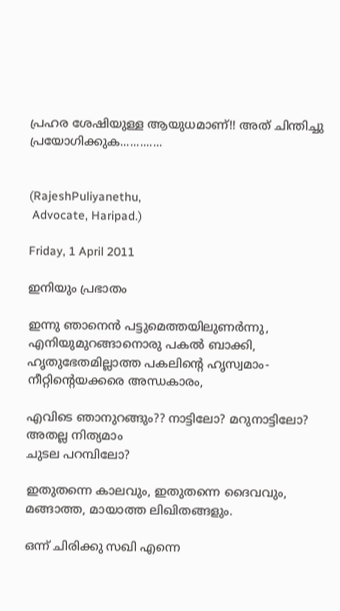പ്രഹര ശേഷിയുള്ള ആയുധമാണ്!! അത് ചിന്തിച്ചു പ്രയോഗിക്കുക.............


(RajeshPuliyanethu,
 Advocate, Haripad.)

Friday, 1 April 2011

ഇനിയും പ്രഭാതം

ഇന്നു ഞാനെന്‍ പട്ടുമെത്തയിലുണര്‍ന്നു,
എനിയുമുറങ്ങാനൊരു പകല്‍ ബാക്കി,
ഹൃതുഭേതമില്ലാത്ത പകലിന്‍റെ ഹൃസ്വമാം-
നീറ്റിന്റെയക്കരെ അന്ധകാരം,

എവിടെ ഞാനുറങ്ങും?? നാട്ടിലോ? മറുനാട്ടിലോ? അതല്ല നിത്യമാം
ചുടല പറമ്പിലോ?

ഇതുതന്നെ കാലവും, ഇതുതന്നെ ദൈവവും,
മങ്ങാത്ത, മായാത്ത ലിഖിതങ്ങളും.

ഒന്ന് ചിരിക്കു സഖി എന്നെ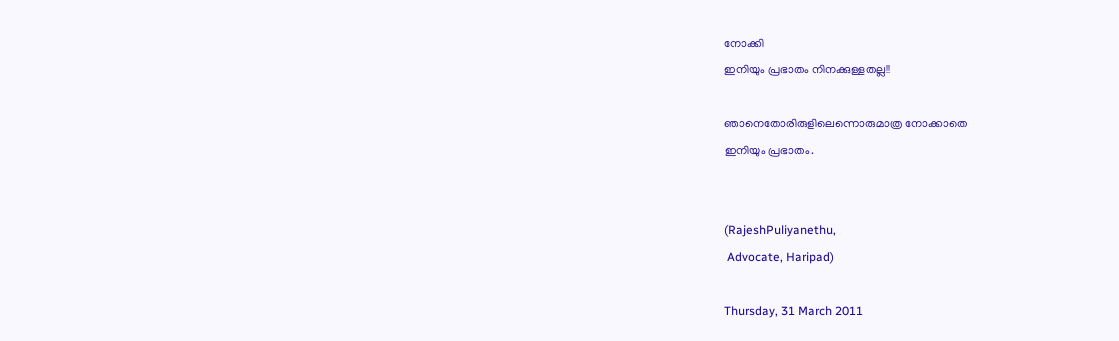നോക്കി
ഇനിയും പ്രഭാതം നിനക്കുള്ളതല്ല!!

ഞാനെതോരിരുളിലെന്നൊരുമാത്ര നോക്കാതെ
ഇനിയും പ്രഭാതം.


(RajeshPuliyanethu,
 Advocate, Haripad)

Thursday, 31 March 2011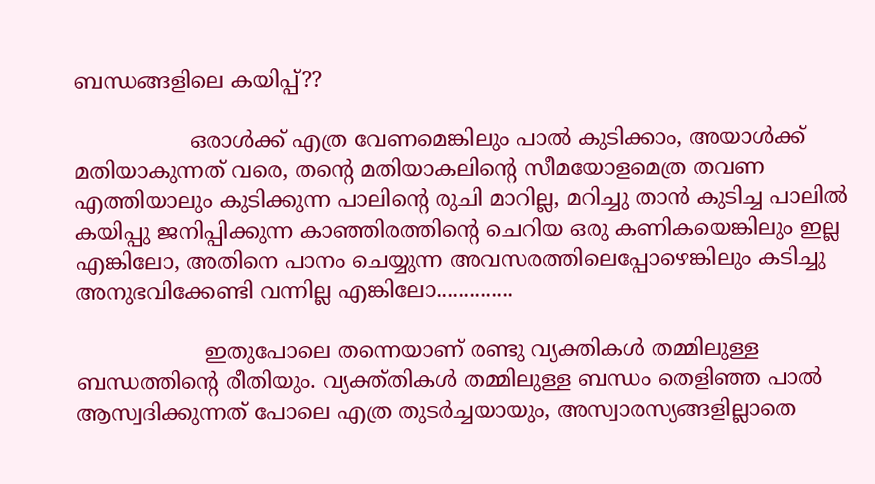ബന്ധങ്ങളിലെ കയിപ്പ്‌??

                 ഒരാള്‍ക്ക് എത്ര വേണമെങ്കിലും പാല്‍ കുടിക്കാം, അയാള്‍ക്ക് മതിയാകുന്നത് വരെ, തന്‍റെ മതിയാകലിന്റെ സീമയോളമെത്ര തവണ എത്തിയാലും കുടിക്കുന്ന പാലിന്‍റെ രുചി മാറില്ല, മറിച്ചു താന്‍ കുടിച്ച പാലില്‍ കയിപ്പു ജനിപ്പിക്കുന്ന കാഞ്ഞിരത്തിന്റെ ചെറിയ ഒരു കണികയെങ്കിലും ഇല്ല എങ്കിലോ, അതിനെ പാനം ചെയ്യുന്ന അവസരത്തിലെപ്പോഴെങ്കിലും കടിച്ചു അനുഭവിക്കേണ്ടി വന്നില്ല എങ്കിലോ..............

                   ഇതുപോലെ തന്നെയാണ് രണ്ടു വ്യക്തികള്‍ തമ്മിലുള്ള ബന്ധത്തിന്റെ രീതിയും. വ്യക്ത്തികള്‍ തമ്മിലുള്ള ബന്ധം തെളിഞ്ഞ പാല്‍ ആസ്വദിക്കുന്നത് പോലെ എത്ര തുടര്‍ച്ചയായും, അസ്വാരസ്യങ്ങളില്ലാതെ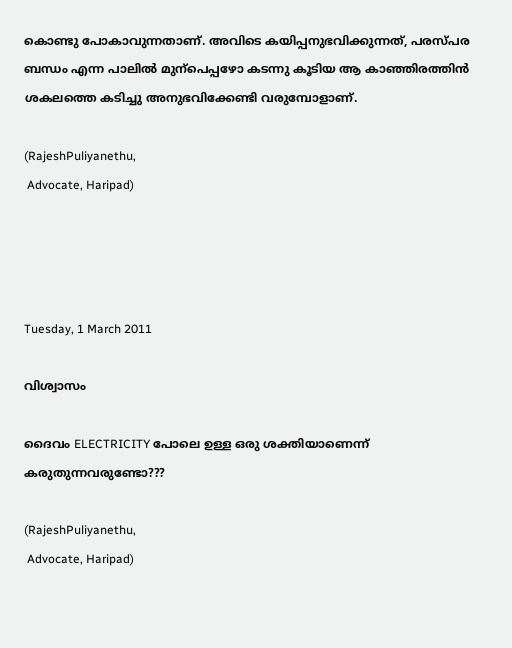കൊണ്ടു പോകാവുന്നതാണ്. അവിടെ കയിപ്പനുഭവിക്കുന്നത്, പരസ്പര ബന്ധം എന്ന പാലില്‍ മുന്പെപ്പഴോ കടന്നു കൂടിയ ആ കാഞ്ഞിരത്തിന്‍ ശകലത്തെ കടിച്ചു അനുഭവിക്കേണ്ടി വരുമ്പോളാണ്.

(RajeshPuliyanethu,
 Advocate, Haripad)




Tuesday, 1 March 2011

വിശ്വാസം

ദൈവം ELECTRICITY പോലെ ഉള്ള ഒരു ശക്തിയാണെന്ന് കരുതുന്നവരുണ്ടോ???

(RajeshPuliyanethu,
 Advocate, Haripad)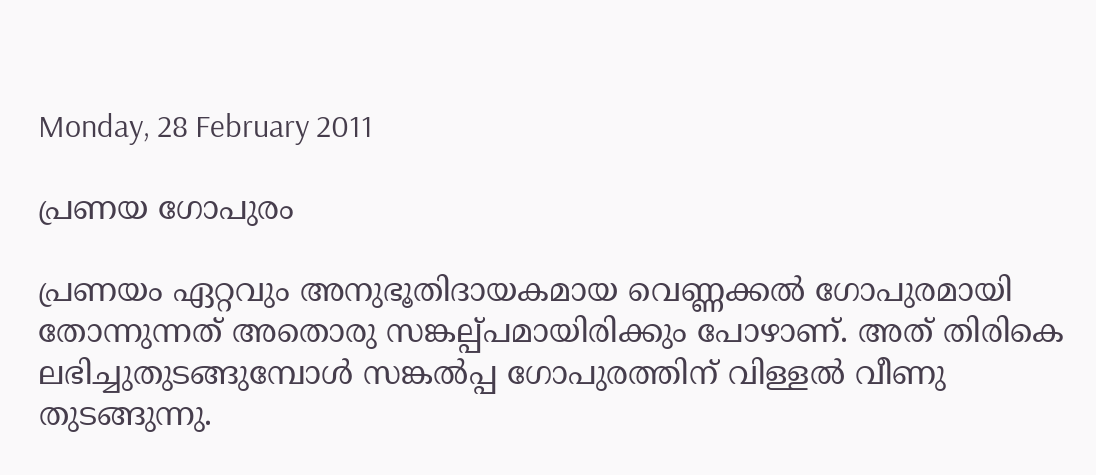Monday, 28 February 2011

പ്രണയ ഗോപുരം

പ്രണയം ഏറ്റവും അനുഭൂതിദായകമായ വെണ്ണക്കല്‍ ഗോപുരമായി തോന്നുന്നത് അതൊരു സങ്കല്പ്പമായിരിക്കും പോഴാണ്. അത് തിരികെ ലഭിച്ചുതുടങ്ങുമ്പോള്‍ സങ്കല്‍പ്പ ഗോപുരത്തിന് വിള്ളല്‍ വീണു തുടങ്ങുന്നു.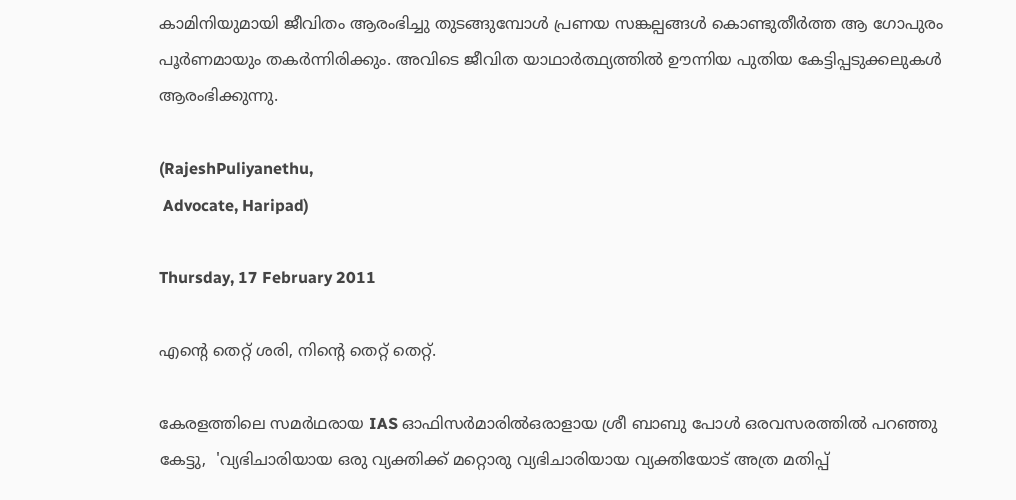കാമിനിയുമായി ജീവിതം ആരംഭിച്ചു തുടങ്ങുമ്പോള്‍ പ്രണയ സങ്കല്പങ്ങള്‍ കൊണ്ടുതീര്‍ത്ത ആ ഗോപുരം പൂര്‍ണമായും തകര്‍ന്നിരിക്കും. അവിടെ ജീവിത യാഥാര്‍ത്ഥ്യത്തില്‍ ഊന്നിയ പുതിയ കേട്ടിപ്പടുക്കലുകള്‍ ആരംഭിക്കുന്നു.

(RajeshPuliyanethu,
 Advocate, Haripad)

Thursday, 17 February 2011

എന്‍റെ തെറ്റ് ശരി, നിന്‍റെ തെറ്റ് തെറ്റ്.

കേരളത്തിലെ സമര്‍ഥരായ IAS ഓഫിസര്‍മാരില്‍ഒരാളായ ശ്രീ ബാബു പോള്‍ ഒരവസരത്തില്‍ പറഞ്ഞു കേട്ടു,  'വ്യഭിചാരിയായ ഒരു വ്യക്തിക്ക് മറ്റൊരു വ്യഭിചാരിയായ വ്യക്തിയോട് അത്ര മതിപ്പ്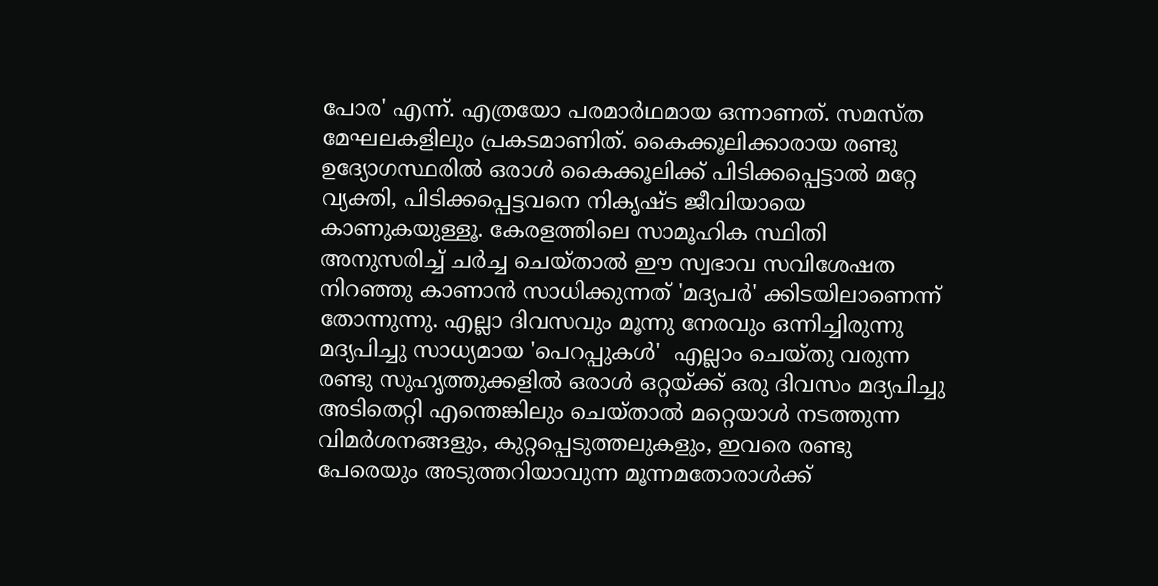പോര' എന്ന്. എത്രയോ പരമാര്‍ഥമായ ഒന്നാണത്. സമസ്ത മേഘലകളിലും പ്രകടമാണിത്. കൈക്കൂലിക്കാരായ രണ്ടു ഉദ്യോഗസ്ഥരില്‍ ഒരാള്‍ കൈക്കൂലിക്ക് പിടിക്കപ്പെട്ടാല്‍ മറ്റേ വ്യക്തി, പിടിക്കപ്പെട്ടവനെ നികൃഷ്ട ജീവിയായെ കാണുകയുള്ളൂ. കേരളത്തിലെ സാമൂഹിക സ്ഥിതി അനുസരിച്ച് ചര്‍ച്ച ചെയ്താല്‍ ഈ സ്വഭാവ സവിശേഷത നിറഞ്ഞു കാണാന്‍ സാധിക്കുന്നത്‌ 'മദ്യപര്‍' ക്കിടയിലാണെന്ന് തോന്നുന്നു. എല്ലാ ദിവസവും മൂന്നു നേരവും ഒന്നിച്ചിരുന്നു മദ്യപിച്ചു സാധ്യമായ 'പെറപ്പുകള്‍'  എല്ലാം ചെയ്തു വരുന്ന രണ്ടു സുഹൃത്തുക്കളില്‍ ഒരാള്‍ ഒറ്റയ്ക്ക് ഒരു ദിവസം മദ്യപിച്ചു അടിതെറ്റി എന്തെങ്കിലും ചെയ്താല്‍ മറ്റെയാള്‍ നടത്തുന്ന വിമര്‍ശനങ്ങളും, കുറ്റപ്പെടുത്തലുകളും, ഇവരെ രണ്ടു പേരെയും അടുത്തറിയാവുന്ന മൂന്നമതോരാള്‍ക്ക്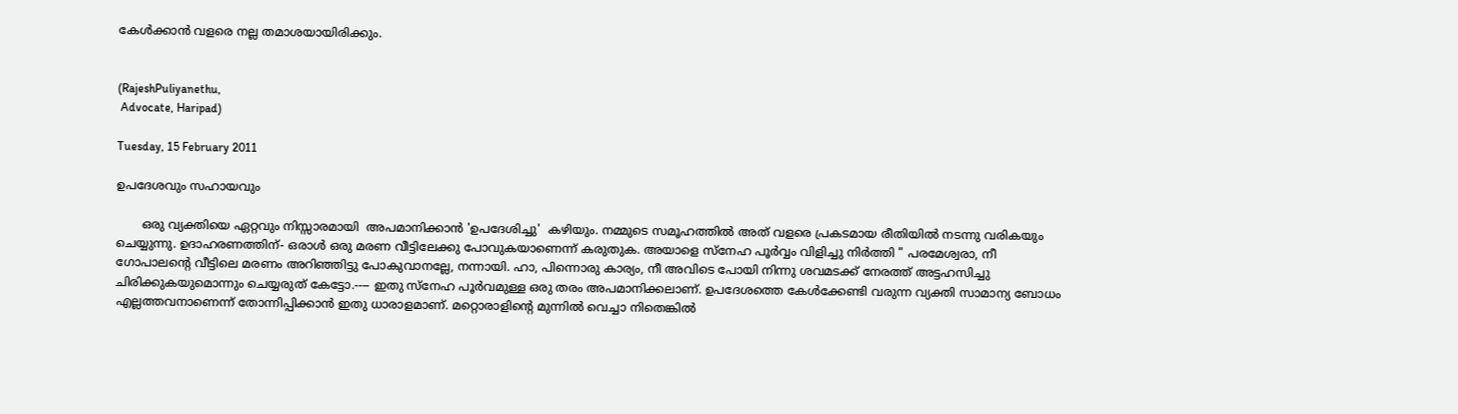കേള്‍ക്കാന്‍ വളരെ നല്ല തമാശയായിരിക്കും.


(RajeshPuliyanethu,
 Advocate, Haripad)

Tuesday, 15 February 2011

ഉപദേശവും സഹായവും

       ഒരു വ്യക്തിയെ ഏറ്റവും നിസ്സാരമായി  അപമാനിക്കാന്‍ 'ഉപദേശിച്ചു'  കഴിയും. നമ്മുടെ സമൂഹത്തില്‍ അത് വളരെ പ്രകടമായ രീതിയില്‍ നടന്നു വരികയും ചെയ്യുന്നു. ഉദാഹരണത്തിന്- ഒരാള്‍ ഒരു മരണ വീട്ടിലേക്കു പോവുകയാണെന്ന് കരുതുക. അയാളെ സ്നേഹ പൂര്‍വ്വം വിളിച്ചു നിര്‍ത്തി " പരമേശ്വരാ, നീ ഗോപാലന്‍റെ വീട്ടിലെ മരണം അറിഞ്ഞിട്ടു പോകുവാനല്ലേ, നന്നായി. ഹാ, പിന്നൊരു കാര്യം, നീ അവിടെ പോയി നിന്നു ശവമടക്ക് നേരത്ത് അട്ടഹസിച്ചു ചിരിക്കുകയുമൊന്നും ചെയ്യരുത് കേട്ടോ.---- ഇതു സ്നേഹ പൂര്‍വമുള്ള ഒരു തരം അപമാനിക്കലാണ്. ഉപദേശത്തെ കേള്‍ക്കേണ്ടി വരുന്ന വ്യക്തി സാമാന്യ ബോധം എല്ലത്തവനാണെന്ന് തോന്നിപ്പിക്കാന്‍ ഇതു ധാരാളമാണ്. മറ്റൊരാളിന്റെ മുന്നില്‍ വെച്ചാ നിതെങ്കില്‍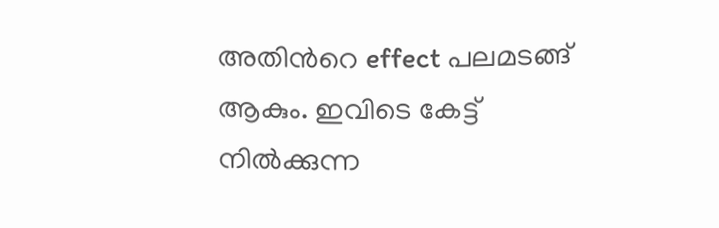അതിന്‍റെ effect പലമടങ്ങ്‌ ആകും. ഇവിടെ കേട്ട് നില്‍ക്കുന്ന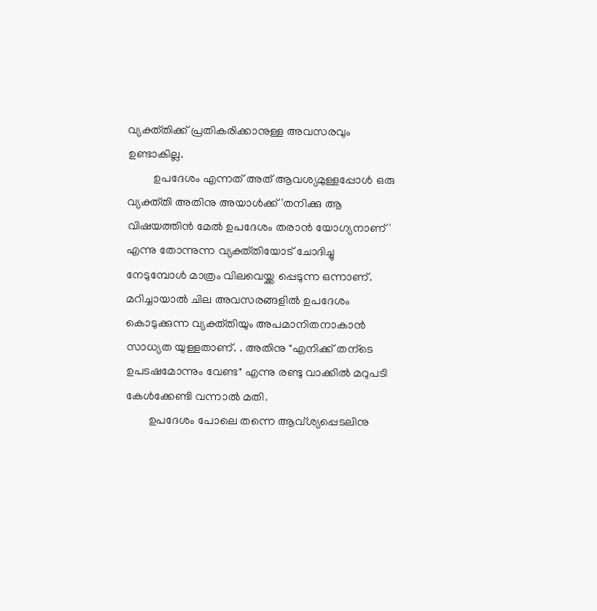വ്യക്ത്തിക്ക് പ്രതികരിക്കാനുള്ള അവസരവും ഉണ്ടാകില്ല.
         ഉപദേശം എന്നത് അത് ആവശ്യമുള്ളപ്പോള്‍ ഒരു വ്യക്ത്തി അതിനു അയാള്‍ക്ക് 'തനിക്കു ആ വിഷയത്തിന്‍ മേല്‍ ഉപദേശം തരാന്‍ യോഗ്യനാണ്' എന്നു തോന്നുന്ന വ്യക്ത്തിയോട് ചോദിച്ചു നേടുമ്പോള്‍ മാത്രം വിലവെയ്ക്ക പ്പെടുന്ന ഒന്നാണ്. മറിച്ചായാല്‍ ചില അവസരങ്ങളില്‍ ഉപദേശം കൊടുക്കുന്ന വ്യക്ത്തിയും അപമാനിതനാകാന്‍ സാധ്യത യുള്ളതാണ്. . അതിനു "എനിക്ക് തന്ടെ ഉപടഷമോന്നും വേണ്ട" എന്നു രണ്ടു വാക്കില്‍ മറുപടി കേള്‍ക്കേണ്ടി വന്നാല്‍ മതി.
        ഉപദേശം പോലെ തന്നെ ആവ്ശ്യപ്പെടലിനു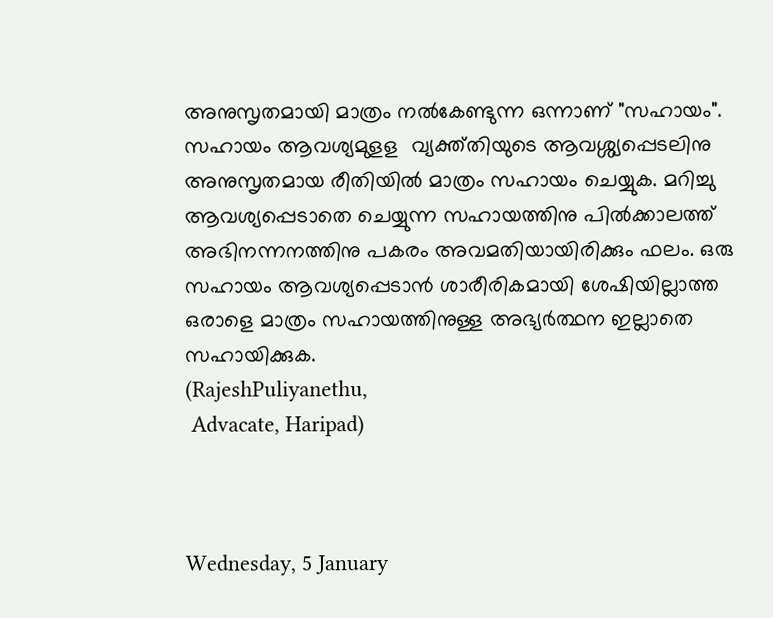അനുസൃതമായി മാത്രം നല്‍കേണ്ടുന്ന ഒന്നാണ് "സഹായം". സഹായം ആവശ്യമുളള  വ്യക്ത്തിയുടെ ആവശ്ശ്യപ്പെടലിനു അനുസൃതമായ രീതിയില്‍ മാത്രം സഹായം ചെയ്യുക. മറിച്ചു ആവശ്യപ്പെടാതെ ചെയ്യുന്ന സഹായത്തിനു പില്‍ക്കാലത്ത് അഭിനന്നനത്തിനു പകരം അവമതിയായിരിക്കും ഫലം. ഒരു സഹായം ആവശ്യപ്പെടാന്‍ ശാരീരികമായി ശേഷിയില്ലാത്ത ഒരാളെ മാത്രം സഹായത്തിനുള്ള അഭ്യര്‍ത്ഥന ഇല്ലാതെ സഹായിക്കുക.
(RajeshPuliyanethu,
 Advacate, Haripad)



Wednesday, 5 January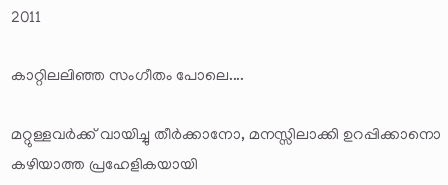2011

കാറ്റിലലിഞ്ഞ സംഗീതം പോലെ....

മറ്റുള്ളവര്‍ക്ക് വായിച്ചു തീര്‍ക്കാനോ, മനസ്സിലാക്കി ഉറപ്പിക്കാനൊ കഴിയാത്ത പ്രഹേളികയായി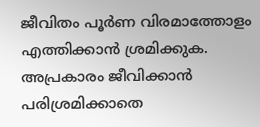ജീവിതം പൂര്‍ണ വിരമാത്തോളം എത്തിക്കാന്‍ ശ്രമിക്കുക. അപ്രകാരം ജീവിക്കാന്‍ പരിശ്രമിക്കാതെ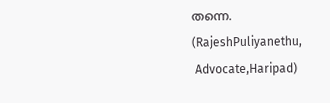തന്നെ.
(RajeshPuliyanethu,
 Advocate,Haripad)